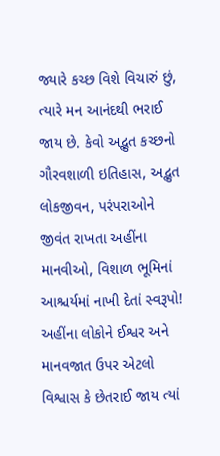જ્યારે કચ્છ વિશે વિચારું છું, ત્યારે મન આનંદથી ભરાઈ જાય છે. કેવો અદ્ભુત કચ્છનો ગૌરવશાળી ઇતિહાસ, અદ્ભુત લોકજીવન, પરંપરાઓને જીવંત રાખતા અહીંના માનવીઓ, વિશાળ ભૂમિનાં આશ્ચર્યમાં નાખી દેતાં સ્વરૂપો! અહીંના લોકોને ઈશ્વર અને માનવજાત ઉપર એટલો વિશ્વાસ કે છેતરાઈ જાય ત્યાં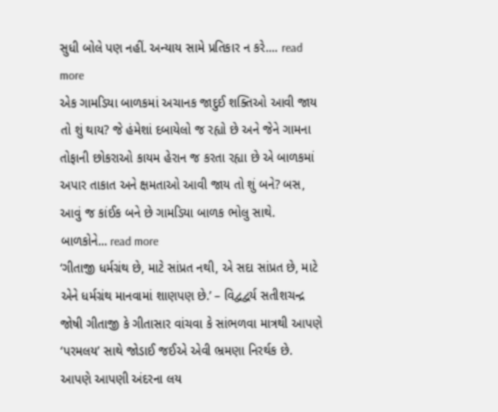સુધી બોલે પણ નહીં. અન્યાય સામે પ્રતિકાર ન કરે.... read more
એક ગામડિયા બાળકમાં અચાનક જાદુઈ શક્તિઓ આવી જાય તો શું થાય? જે હંમેશાં દબાયેલો જ રહ્યો છે અને જેને ગામના તોફાની છોકરાઓ કાયમ હેરાન જ કરતા રહ્યા છે એ બાળકમાં અપાર તાકાત અને ક્ષમતાઓ આવી જાય તો શું બને? બસ, આવું જ કાંઈક બને છે ગામડિયા બાળક ભોલુ સાથે. બાળકોને... read more
‘ગીતાજી ધર્મગ્રંથ છે, માટે સાંપ્રત નથી, એ સદા સાંપ્રત છે, માટે એને ધર્મગ્રંથ માનવામાં શાણપણ છે.’ – વિદ્વદ્વર્ય સતીશચન્દ્ર જોષી ગીતાજી કે ગીતાસાર વાંચવા કે સાંભળવા માત્રથી આપણે ‘પરમલય’ સાથે જોડાઈ જઈએ એવી ભ્રમણા નિરર્થક છે. આપણે આપણી અંદરના લય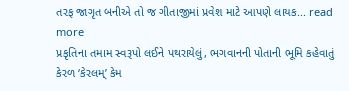તરફ જાગૃત બનીએ તો જ ગીતાજીમાં પ્રવેશ માટે આપણે લાયક... read more
પ્રકૃતિના તમામ સ્વરૂપો લઈને પથરાયેલું, ભગવાનની પોતાની ભૂમિ કહેવાતું કેરળ ‘કેરલમ્’ કેમ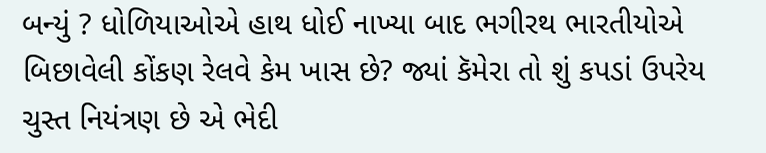બન્યું ? ધોળિયાઓએ હાથ ધોઈ નાખ્યા બાદ ભગીરથ ભારતીયોએ બિછાવેલી કોંકણ રેલવે કેમ ખાસ છે? જ્યાં કૅમેરા તો શું કપડાં ઉપરેય ચુસ્ત નિયંત્રણ છે એ ભેદી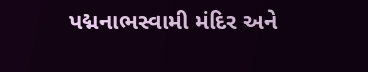પદ્મનાભસ્વામી મંદિર અને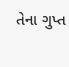તેના ગુપ્ત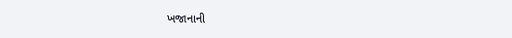ખજાનાની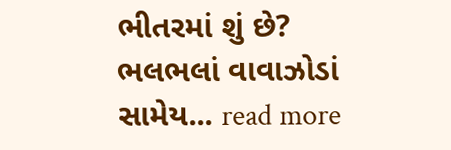ભીતરમાં શું છે? ભલભલાં વાવાઝોડાં સામેય... read more